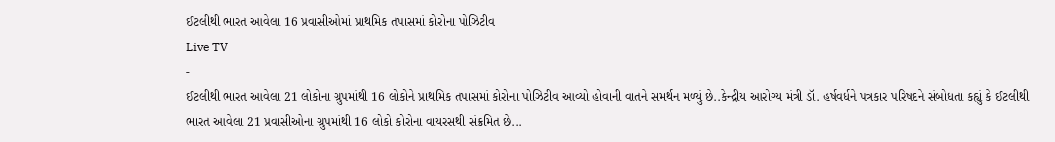ઈટલીથી ભારત આવેલા 16 પ્રવાસીઓમાં પ્રાથમિક તપાસમાં કોરોના પોઝિટીવ
Live TV
-
ઈટલીથી ભારત આવેલા 21 લોકોના ગ્રુપમાંથી 16 લોકોને પ્રાથમિક તપાસમાં કોરોના પોઝિટીવ આવ્યો હોવાની વાતને સમર્થન મળ્યું છે..કેન્દ્રીય આરોગ્ય મંત્રી ડૉ. હર્ષવર્ધને પત્રકાર પરિષદને સંબોધતા કહ્યું કે ઈટલીથી ભારત આવેલા 21 પ્રવાસીઓના ગ્રુપમાંથી 16 લોકો કોરોના વાયરસથી સંક્રમિત છે...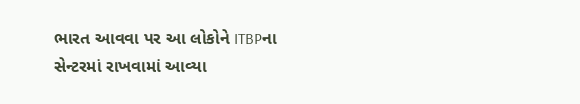ભારત આવવા પર આ લોકોને ITBPના સેન્ટરમાં રાખવામાં આવ્યા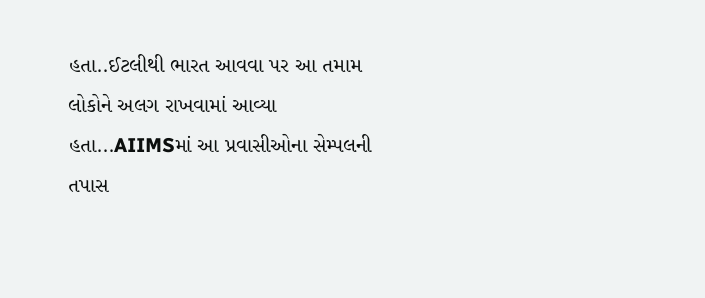હતા..ઈટલીથી ભારત આવવા પર આ તમામ લોકોને અલગ રાખવામાં આવ્યા હતા...AIIMSમાં આ પ્રવાસીઓના સેમ્પલની તપાસ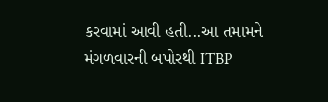કરવામાં આવી હતી...આ તમામને મંગળવારની બપોરથી ITBP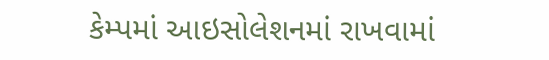કેમ્પમાં આઇસોલેશનમાં રાખવામાં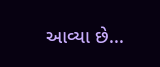આવ્યા છે...